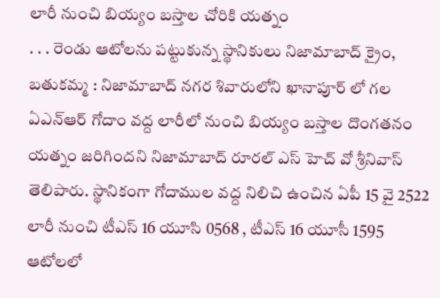లారీ నుంచి బియ్యం బస్తాల చోరికి యత్నం
. . . రెండు ఆటోలను పట్టుకున్న స్థానికులు నిజామాబాద్ క్రైం, బతుకమ్మ : నిజామాబాద్ నగర శివారులోని ఖానాపూర్ లో గల ఏఎన్ఆర్ గోదాం వద్ద లారీలో నుంచి బియ్యం బస్తాల దొంగతనం యత్నం జరిగిందని నిజామాబాద్ రూరల్ ఎస్ హెచ్ వో శ్రీనివాస్ తెలిపారు. స్థానికంగా గోదాముల వద్ద నిలిచి ఉంచిన ఏపీ 15 వై 2522 లారీ నుంచి టీఎస్ 16 యూసి 0568 , టీఎస్ 16 యూసీ 1595 ఆటోలలో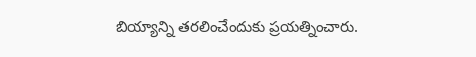బియ్యాన్ని తరలించేందుకు ప్రయత్నించారు.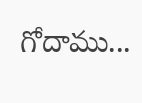గోదాము...